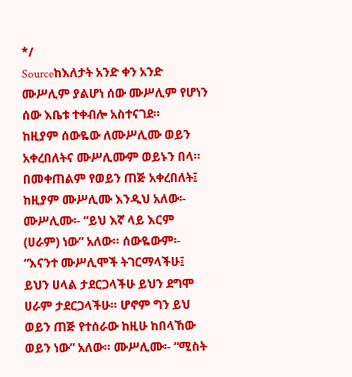*/
Sourceከእለታት አንድ ቀን አንድ ሙሥሊም ያልሆነ ሰው ሙሥሊም የሆነን ሰው እቤቱ ተቀብሎ አስተናገደ።
ከዚያም ሰውዬው ለሙሥሊሙ ወይን አቀረበለትና ሙሥሊሙም ወይኑን በላ። በመቀጠልም የወይን ጠጅ አቀረበለት፤ ከዚያም ሙሥሊሙ እንዲህ አለው፡- ሙሥሊሙ፡- “ይህ እኛ ላይ እርም (ሀራም) ነው” አለው። ሰውዬውም፡- “እናንተ ሙሥሊሞች ትገርማላችሁ፤ ይህን ሀላል ታደርጋላችሁ ይህን ደግሞ ሀራም ታደርጋላችሁ። ሆኖም ግን ይህ ወይን ጠጅ የተሰራው ከዚሁ ከበላኸው ወይን ነው” አለው። ሙሥሊሙ፡- “ሚስት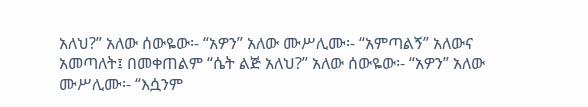አለህ?” አለው ሰውዬው፡- “አዎን” አለው ሙሥሊሙ፡- “አምጣልኝ” አለውና አመጣለት፤ በመቀጠልም “ሴት ልጅ አለህ?” አለው ሰውዬው፡- “አዎን” አለው ሙሥሊሙ፡- “እሷንም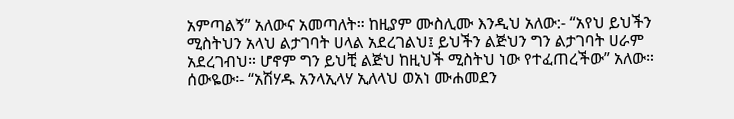አምጣልኝ” አለውና አመጣለት። ከዚያም ሙስሊሙ እንዲህ አለው:- “አየህ ይህችን ሚስትህን አላህ ልታገባት ሀላል አደረገልህ፤ ይህችን ልጅህን ግን ልታገባት ሀራም አደረገብህ። ሆኖም ግን ይህቺ ልጅህ ከዚህች ሚስትህ ነው የተፈጠረችው” አለው። ሰውዬው፡- “አሽሃዱ አንላኢላሃ ኢለላህ ወአነ ሙሐመደን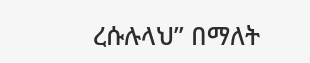ረሱሉላህ” በማለት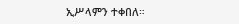ኢሥላምን ተቀበለ።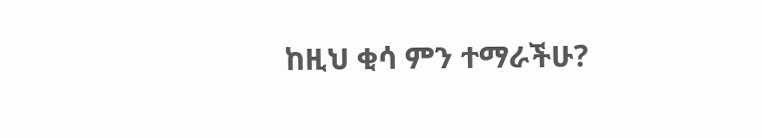ከዚህ ቂሳ ምን ተማራችሁ?